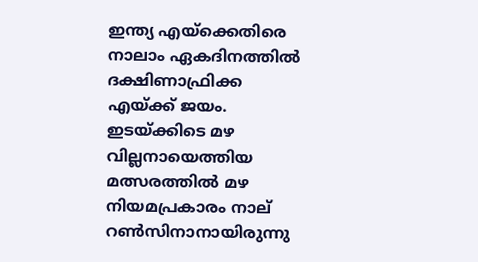ഇന്ത്യ എയ്‌ക്കെതിരെ നാലാം ഏകദിനത്തില്‍ ദക്ഷിണാഫ്രിക്ക എയ്ക്ക് ജയം. ഇടയ്ക്കിടെ മഴ വില്ലനായെത്തിയ മത്സരത്തില്‍ മഴ നിയമപ്രകാരം നാല് റണ്‍സിനാനായിരുന്നു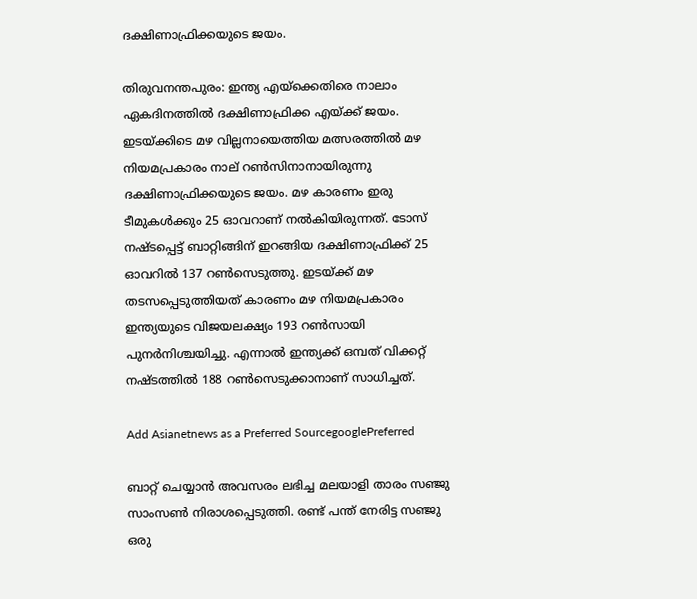ദക്ഷിണാഫ്രിക്കയുടെ ജയം.

തിരുവനന്തപുരം: ഇന്ത്യ എയ്‌ക്കെതിരെ നാലാം ഏകദിനത്തില്‍ ദക്ഷിണാഫ്രിക്ക എയ്ക്ക് ജയം. ഇടയ്ക്കിടെ മഴ വില്ലനായെത്തിയ മത്സരത്തില്‍ മഴ നിയമപ്രകാരം നാല് റണ്‍സിനാനായിരുന്നു ദക്ഷിണാഫ്രിക്കയുടെ ജയം. മഴ കാരണം ഇരു ടീമുകള്‍ക്കും 25 ഓവറാണ് നല്‍കിയിരുന്നത്. ടോസ് നഷ്ടപ്പെട്ട് ബാറ്റിങ്ങിന് ഇറങ്ങിയ ദക്ഷിണാഫ്രിക്ക് 25 ഓവറില്‍ 137 റണ്‍സെടുത്തു. ഇടയ്ക്ക് മഴ തടസപ്പെടുത്തിയത് കാരണം മഴ നിയമപ്രകാരം ഇന്ത്യയുടെ വിജയലക്ഷ്യം 193 റണ്‍സായി പുനര്‍നിശ്ചയിച്ചു. എന്നാല്‍ ഇന്ത്യക്ക് ഒമ്പത് വിക്കറ്റ് നഷ്ടത്തില്‍ 188 റണ്‍സെടുക്കാനാണ് സാധിച്ചത്.

Add Asianetnews as a Preferred SourcegooglePreferred

ബാറ്റ് ചെയ്യാന്‍ അവസരം ലഭിച്ച മലയാളി താരം സഞ്ജു സാംസണ്‍ നിരാശപ്പെടുത്തി. രണ്ട് പന്ത് നേരിട്ട സഞ്ജു ഒരു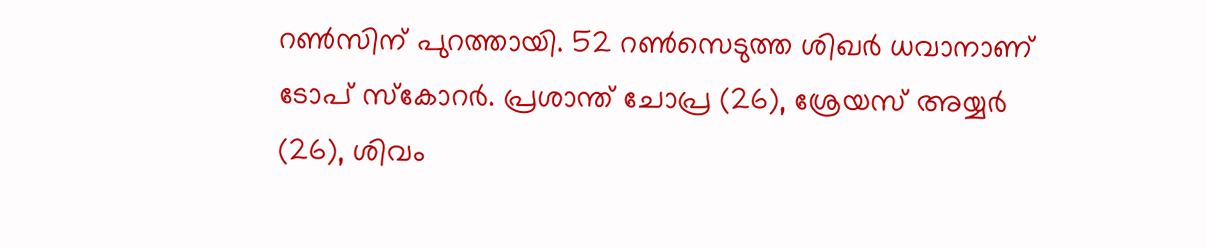റണ്‍സിന് പുറത്തായി. 52 റണ്‍സെടുത്ത ശിഖര്‍ ധവാനാണ് ടോപ് സ്‌കോറര്‍. പ്രശാന്ത് ചോപ്ര (26), ശ്രേയസ് അയ്യര്‍ (26), ശിവം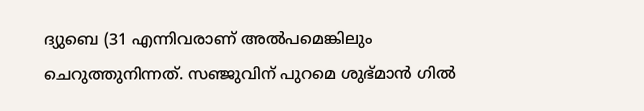ദ്യുബെ (31 എന്നിവരാണ് അല്‍പമെങ്കിലും ചെറുത്തുനിന്നത്. സഞ്ജുവിന് പുറമെ ശുഭ്മാന്‍ ഗില്‍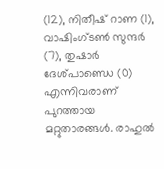(12), നിതീഷ് റാണ (1), വാഷിംഗ്ടണ്‍ സുന്ദര്‍ (7), തുഷാര്‍ ദേശ്പാണ്ഡെ (0) എന്നിവരാണ് പുറത്തായ മറ്റുതാരങ്ങള്‍. രാഹുല്‍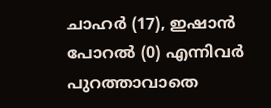ചാഹര്‍ (17), ഇഷാന്‍ പോറല്‍ (0) എന്നിവര്‍ പുറത്താവാതെ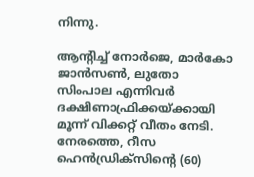നിന്നു.

ആന്റിച്ച് നോര്‍ജെ, മാര്‍കോ ജാന്‍സണ്‍, ലുതോ സിംപാല എന്നിവര്‍ ദക്ഷിണാഫ്രിക്കയ്ക്കായി മൂന്ന് വിക്കറ്റ് വീതം നേടി. നേരത്തെ, റീസ ഹെന്‍ഡ്രിക്‌സിന്റെ (60)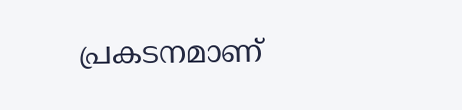പ്രകടനമാണ്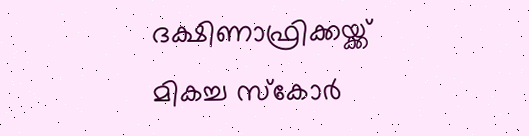ദക്ഷിണാഫ്രിക്കയ്ക്ക് മികച്ച സ്‌കോര്‍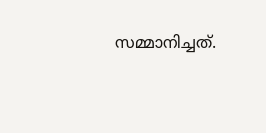സമ്മാനിച്ചത്.